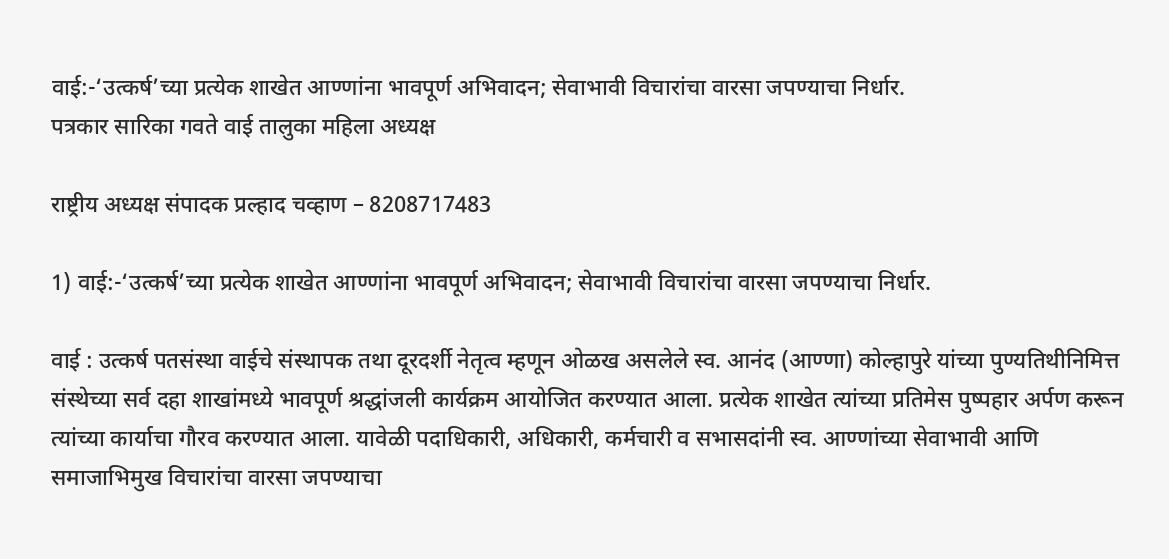वाई:-‘उत्कर्ष’च्या प्रत्येक शाखेत आण्णांना भावपूर्ण अभिवादन; सेवाभावी विचारांचा वारसा जपण्याचा निर्धार.
पत्रकार सारिका गवते वाई तालुका महिला अध्यक्ष

राष्ट्रीय अध्यक्ष संपादक प्रल्हाद चव्हाण – 8208717483

1) वाई:-‘उत्कर्ष’च्या प्रत्येक शाखेत आण्णांना भावपूर्ण अभिवादन; सेवाभावी विचारांचा वारसा जपण्याचा निर्धार.

वाई : उत्कर्ष पतसंस्था वाईचे संस्थापक तथा दूरदर्शी नेतृत्व म्हणून ओळख असलेले स्व. आनंद (आण्णा) कोल्हापुरे यांच्या पुण्यतिथीनिमित्त संस्थेच्या सर्व दहा शाखांमध्ये भावपूर्ण श्रद्धांजली कार्यक्रम आयोजित करण्यात आला. प्रत्येक शाखेत त्यांच्या प्रतिमेस पुष्पहार अर्पण करून त्यांच्या कार्याचा गौरव करण्यात आला. यावेळी पदाधिकारी, अधिकारी, कर्मचारी व सभासदांनी स्व. आण्णांच्या सेवाभावी आणि समाजाभिमुख विचारांचा वारसा जपण्याचा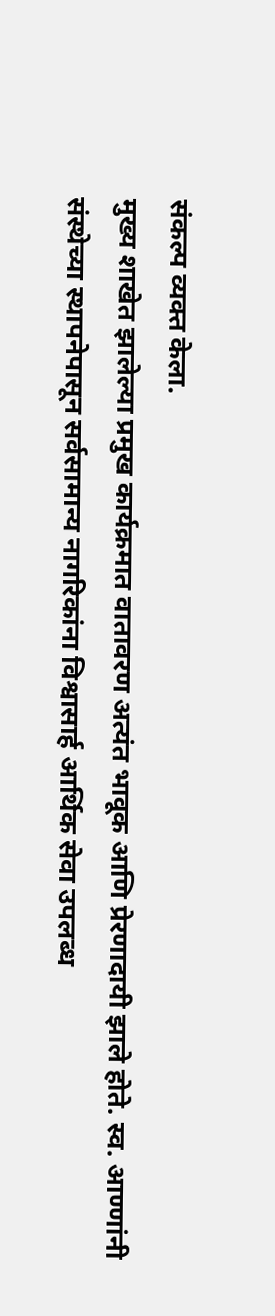संकल्प व्यक्त केला.
मुख्य शाखेत झालेल्या प्रमुख कार्यक्रमात वातावरण अत्यंत भावूक आणि प्रेरणादायी झाले होते. स्व. आण्णांनी संस्थेच्या स्थापनेपासून सर्वसामान्य नागरिकांना विश्वासार्ह आर्थिक सेवा उपलब्ध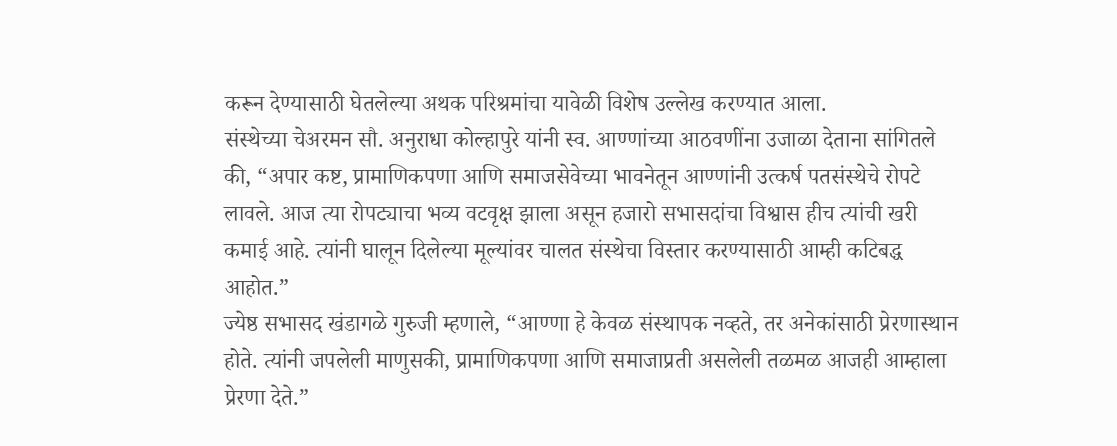करून देण्यासाठी घेतलेल्या अथक परिश्रमांचा यावेळी विशेष उल्लेख करण्यात आला.
संस्थेच्या चेअरमन सौ. अनुराधा कोल्हापुरे यांनी स्व. आण्णांच्या आठवणींना उजाळा देताना सांगितले की, “अपार कष्ट, प्रामाणिकपणा आणि समाजसेवेच्या भावनेतून आण्णांनी उत्कर्ष पतसंस्थेचे रोपटे लावले. आज त्या रोपट्याचा भव्य वटवृक्ष झाला असून हजारो सभासदांचा विश्वास हीच त्यांची खरी कमाई आहे. त्यांनी घालून दिलेल्या मूल्यांवर चालत संस्थेचा विस्तार करण्यासाठी आम्ही कटिबद्ध आहोत.”
ज्येष्ठ सभासद खंडागळे गुरुजी म्हणाले, “आण्णा हे केवळ संस्थापक नव्हते, तर अनेकांसाठी प्रेरणास्थान होते. त्यांनी जपलेली माणुसकी, प्रामाणिकपणा आणि समाजाप्रती असलेली तळमळ आजही आम्हाला प्रेरणा देते.”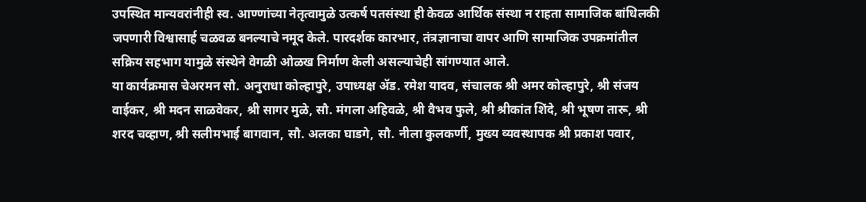उपस्थित मान्यवरांनीही स्व. आण्णांच्या नेतृत्वामुळे उत्कर्ष पतसंस्था ही केवळ आर्थिक संस्था न राहता सामाजिक बांधिलकी जपणारी विश्वासार्ह चळवळ बनल्याचे नमूद केले. पारदर्शक कारभार, तंत्रज्ञानाचा वापर आणि सामाजिक उपक्रमांतील सक्रिय सहभाग यामुळे संस्थेने वेगळी ओळख निर्माण केली असल्याचेही सांगण्यात आले.
या कार्यक्रमास चेअरमन सौ. अनुराधा कोल्हापुरे, उपाध्यक्ष ॲड. रमेश यादव, संचालक श्री अमर कोल्हापुरे, श्री संजय वाईकर, श्री मदन साळवेकर, श्री सागर मुळे, सौ. मंगला अहिवळे, श्री वैभव फुले, श्री श्रीकांत शिंदे, श्री भूषण तारू, श्री शरद चव्हाण, श्री सलीमभाई बागवान, सौ. अलका घाडगे, सौ. नीला कुलकर्णी, मुख्य व्यवस्थापक श्री प्रकाश पवार,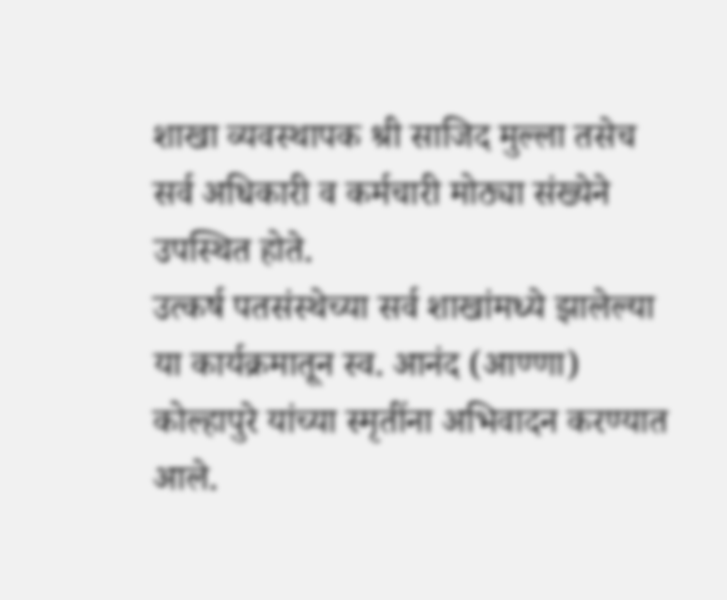शाखा व्यवस्थापक श्री साजिद मुल्ला तसेच सर्व अधिकारी व कर्मचारी मोठ्या संख्येने उपस्थित होते.
उत्कर्ष पतसंस्थेच्या सर्व शाखांमध्ये झालेल्या या कार्यक्रमातून स्व. आनंद (आण्णा) कोल्हापुरे यांच्या स्मृतींना अभिवादन करण्यात आले.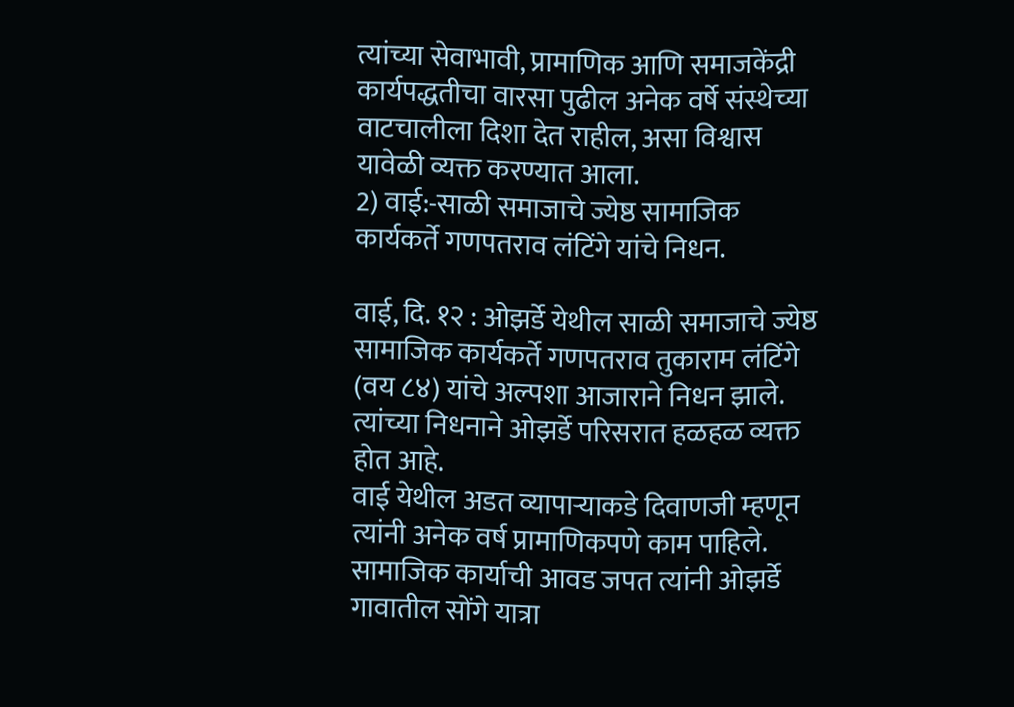त्यांच्या सेवाभावी, प्रामाणिक आणि समाजकेंद्री कार्यपद्धतीचा वारसा पुढील अनेक वर्षे संस्थेच्या वाटचालीला दिशा देत राहील, असा विश्वास यावेळी व्यक्त करण्यात आला.
2) वाई:-साळी समाजाचे ज्येष्ठ सामाजिक कार्यकर्ते गणपतराव लंटिंगे यांचे निधन.

वाई, दि. १२ : ओझर्डे येथील साळी समाजाचे ज्येष्ठ सामाजिक कार्यकर्ते गणपतराव तुकाराम लंटिंगे (वय ८४) यांचे अल्पशा आजाराने निधन झाले. त्यांच्या निधनाने ओझर्डे परिसरात हळहळ व्यक्त होत आहे.
वाई येथील अडत व्यापाऱ्याकडे दिवाणजी म्हणून त्यांनी अनेक वर्ष प्रामाणिकपणे काम पाहिले. सामाजिक कार्याची आवड जपत त्यांनी ओझर्डे गावातील सोंगे यात्रा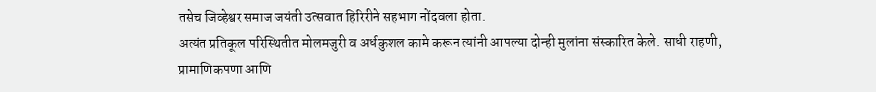तसेच जिव्हेश्वर समाज जयंती उत्सवात हिरिरीने सहभाग नोंदवला होता.
अत्यंत प्रतिकूल परिस्थितीत मोलमजुरी व अर्धकुशल कामे करून त्यांनी आपल्या दोन्ही मुलांना संस्कारित केले. साधी राहणी, प्रामाणिकपणा आणि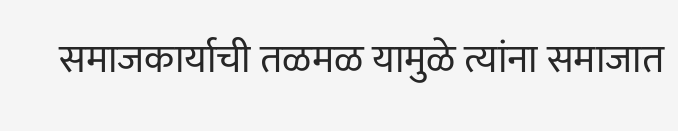समाजकार्याची तळमळ यामुळे त्यांना समाजात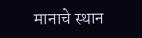मानाचे स्थान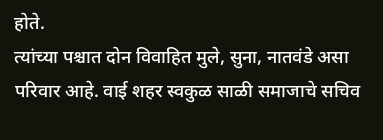होते.
त्यांच्या पश्चात दोन विवाहित मुले, सुना, नातवंडे असा परिवार आहे. वाई शहर स्वकुळ साळी समाजाचे सचिव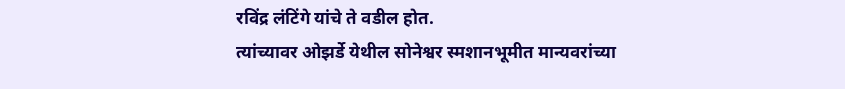रविंद्र लंटिंगे यांचे ते वडील होत.
त्यांच्यावर ओझर्डे येथील सोनेश्वर स्मशानभूमीत मान्यवरांच्या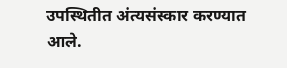उपस्थितीत अंत्यसंस्कार करण्यात आले.